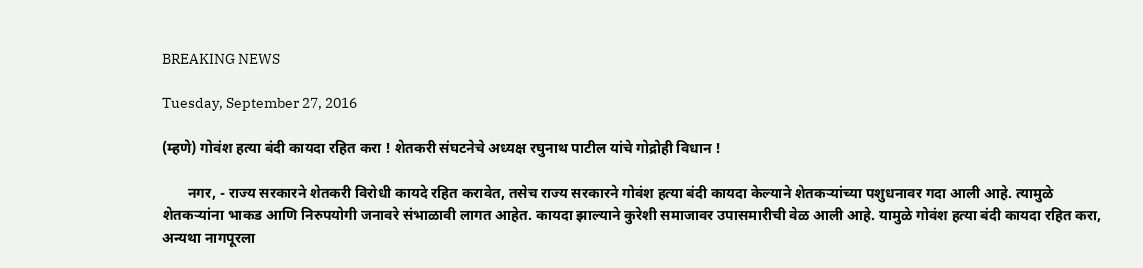BREAKING NEWS

Tuesday, September 27, 2016

(म्हणे) गोवंश हत्या बंदी कायदा रहित करा ! शेतकरी संघटनेचे अध्यक्ष रघुनाथ पाटील यांचे गोद्रोही विधान !

       नगर, - राज्य सरकारने शेतकरी विरोधी कायदे रहित करावेत, तसेच राज्य सरकारने गोवंश हत्या बंदी कायदा केल्याने शेतकर्‍यांच्या पशुधनावर गदा आली आहे. त्यामुळे शेतकर्‍यांना भाकड आणि निरुपयोगी जनावरे संभाळावी लागत आहेत. कायदा झाल्याने कुरेशी समाजावर उपासमारीची वेळ आली आहे. यामुळे गोवंश हत्या बंदी कायदा रहित करा, अन्यथा नागपूरला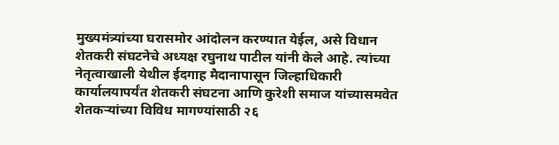मुख्यमंत्र्यांच्या घरासमोर आंदोलन करण्यात येईल, असे विधान शेतकरी संघटनेचे अध्यक्ष रघुनाथ पाटील यांनी केले आहे. त्यांच्या नेतृत्वाखाली येथील ईदगाह मैदानापासून जिल्हाधिकारी कार्यालयापर्यंत शेतकरी संघटना आणि कुरेशी समाज यांच्यासमवेत शेतकर्‍यांच्या विविध मागण्यांसाठी २६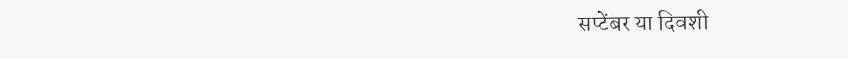सप्टेंबर या दिवशी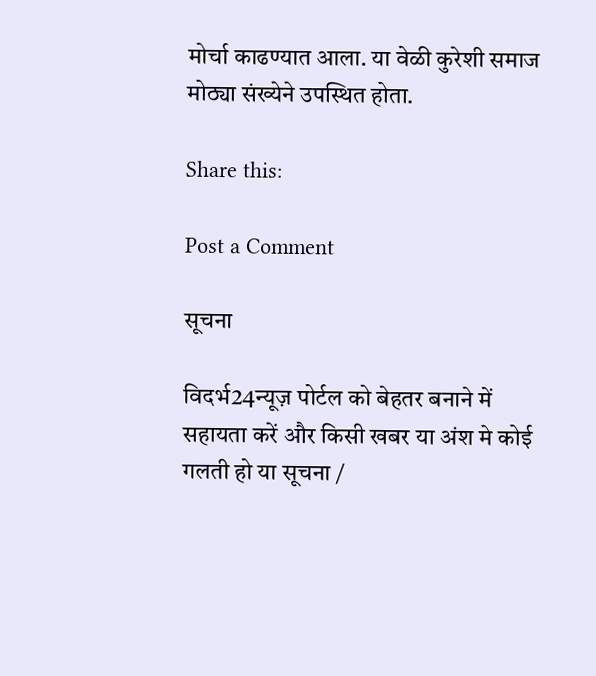मोर्चा काढण्यात आला. या वेळी कुरेशी समाज मोठ्या संख्येने उपस्थित होता.

Share this:

Post a Comment

सूचना

विदर्भ24न्यूज़ पोर्टल को बेहतर बनाने में सहायता करें और किसी खबर या अंश मे कोई गलती हो या सूचना /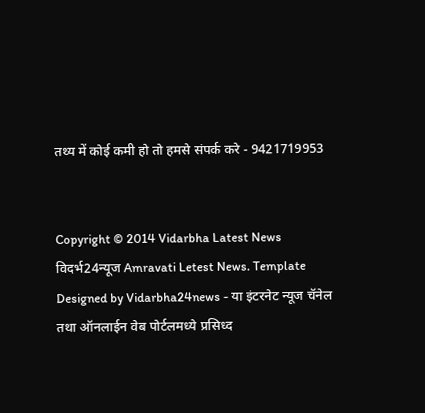तथ्य में कोई कमी हो तो हमसे संपर्क करे - 9421719953


Copyright © 2014 Vidarbha Latest News विदर्भ24न्यूज Amravati Letest News. Template Designed by Vidarbha24news - या इंटरनेट न्यूज चॅनेल तथा ऑनलाईन वेब पोर्टलमध्ये प्रसिध्द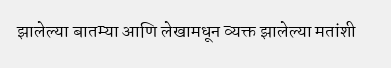झालेल्या बातम्या आणि लेखामधून व्यक्त झालेल्या मतांशी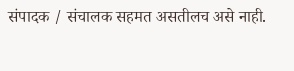संपादक / संचालक सहमत असतीलच असे नाही.